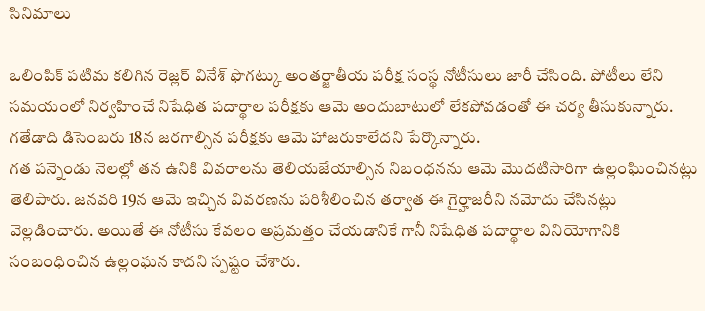సినిమాలు

ఒలింపిక్ పటిమ కలిగిన రెజ్లర్ వినేశ్ ఫొగట్కు అంతర్జాతీయ పరీక్ష సంస్థ నోటీసులు జారీ చేసింది. పోటీలు లేని సమయంలో నిర్వహించే నిషేధిత పదార్థాల పరీక్షకు ఆమె అందుబాటులో లేకపోవడంతో ఈ చర్య తీసుకున్నారు. గతేడాది డిసెంబరు 18న జరగాల్సిన పరీక్షకు ఆమె హాజరుకాలేదని పేర్కొన్నారు.
గత పన్నెండు నెలల్లో తన ఉనికి వివరాలను తెలియజేయాల్సిన నిబంధనను ఆమె మొదటిసారిగా ఉల్లంఘించినట్లు తెలిపారు. జనవరి 19న ఆమె ఇచ్చిన వివరణను పరిశీలించిన తర్వాత ఈ గైర్హాజరీని నమోదు చేసినట్లు వెల్లడించారు. అయితే ఈ నోటీసు కేవలం అప్రమత్తం చేయడానికే గానీ నిషేధిత పదార్థాల వినియోగానికి సంబంధించిన ఉల్లంఘన కాదని స్పష్టం చేశారు.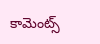కామెంట్స్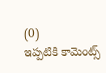(0)
ఇప్పటికి కామెంట్స్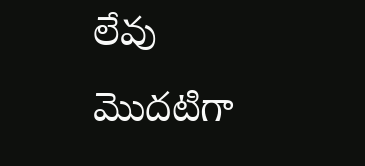లేవు
మొదటిగా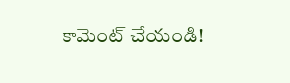కామెంట్ చేయండి!